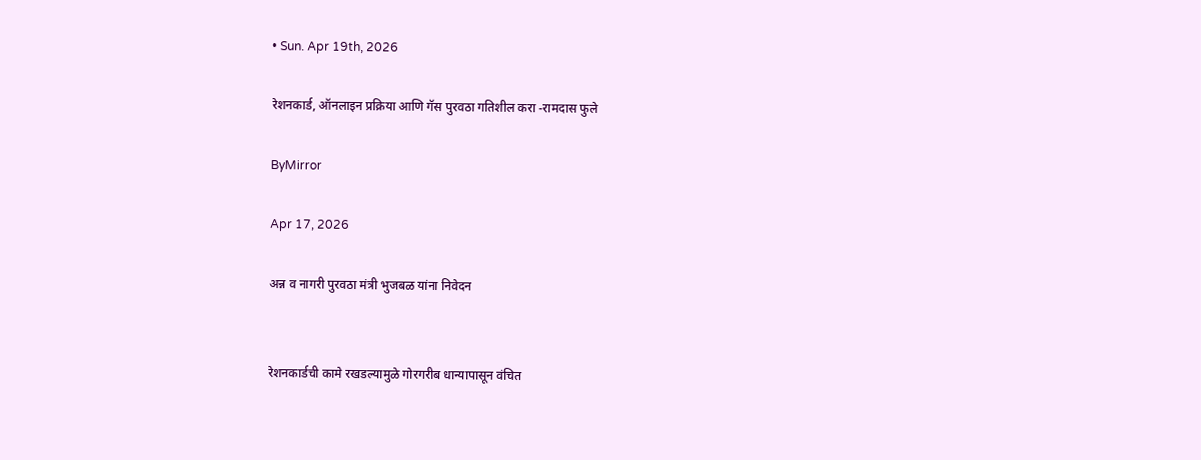• Sun. Apr 19th, 2026

रेशनकार्ड, ऑनलाइन प्रक्रिया आणि गॅस पुरवठा गतिशील करा -रामदास फुले

ByMirror

Apr 17, 2026

अन्न व नागरी पुरवठा मंत्री भुजबळ यांना निवेदन


रेशनकार्डची कामे रखडल्यामुळे गोरगरीब धान्यापासून वंचित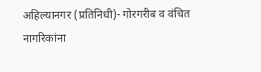अहिल्यानगर (प्रतिनिधी)- गोरगरीब व वंचित नागरिकांना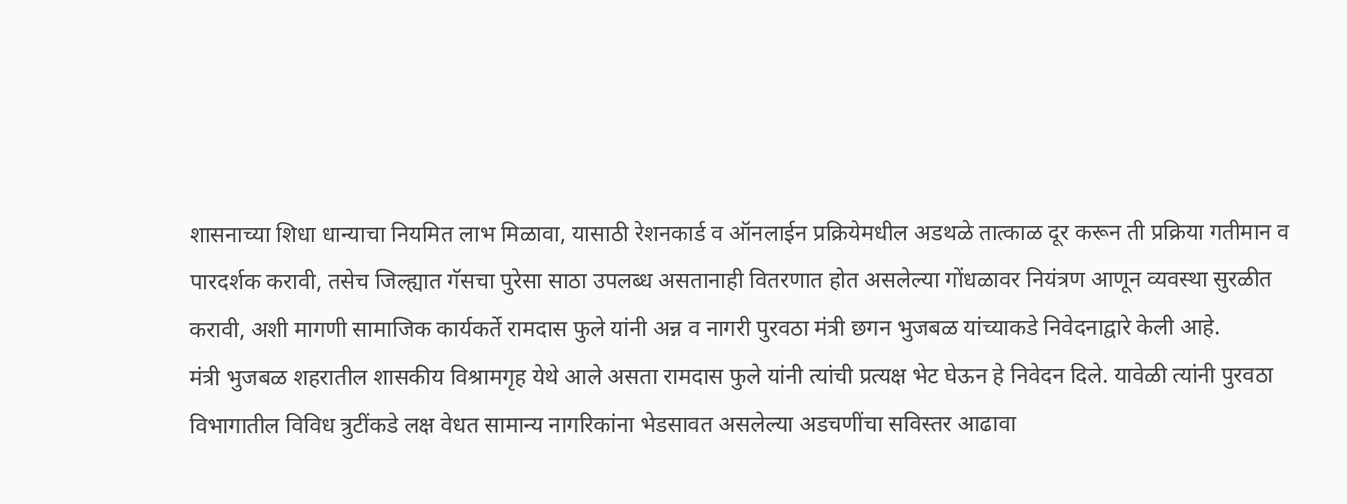शासनाच्या शिधा धान्याचा नियमित लाभ मिळावा, यासाठी रेशनकार्ड व ऑनलाईन प्रक्रियेमधील अडथळे तात्काळ दूर करून ती प्रक्रिया गतीमान व पारदर्शक करावी, तसेच जिल्ह्यात गॅसचा पुरेसा साठा उपलब्ध असतानाही वितरणात होत असलेल्या गोंधळावर नियंत्रण आणून व्यवस्था सुरळीत करावी, अशी मागणी सामाजिक कार्यकर्ते रामदास फुले यांनी अन्न व नागरी पुरवठा मंत्री छगन भुजबळ यांच्याकडे निवेदनाद्वारे केली आहे.
मंत्री भुजबळ शहरातील शासकीय विश्रामगृह येथे आले असता रामदास फुले यांनी त्यांची प्रत्यक्ष भेट घेऊन हे निवेदन दिले. यावेळी त्यांनी पुरवठा विभागातील विविध त्रुटींकडे लक्ष वेधत सामान्य नागरिकांना भेडसावत असलेल्या अडचणींचा सविस्तर आढावा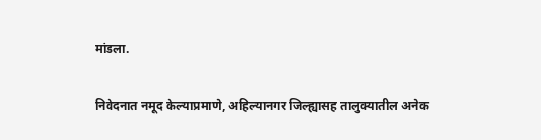मांडला.


निवेदनात नमूद केल्याप्रमाणे, अहिल्यानगर जिल्ह्यासह तालुक्यातील अनेक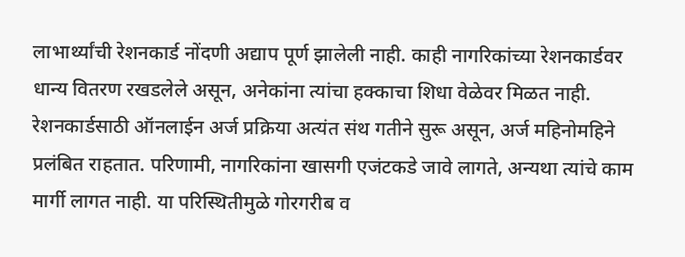लाभार्थ्यांची रेशनकार्ड नोंदणी अद्याप पूर्ण झालेली नाही. काही नागरिकांच्या रेशनकार्डवर धान्य वितरण रखडलेले असून, अनेकांना त्यांचा हक्काचा शिधा वेळेवर मिळत नाही. रेशनकार्डसाठी ऑनलाईन अर्ज प्रक्रिया अत्यंत संथ गतीने सुरू असून, अर्ज महिनोमहिने प्रलंबित राहतात. परिणामी, नागरिकांना खासगी एजंटकडे जावे लागते, अन्यथा त्यांचे काम मार्गी लागत नाही. या परिस्थितीमुळे गोरगरीब व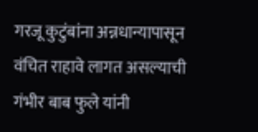गरजू कुटुंबांना अन्नधान्यापासून वंचित राहावे लागत असल्याची गंभीर बाब फुले यांनी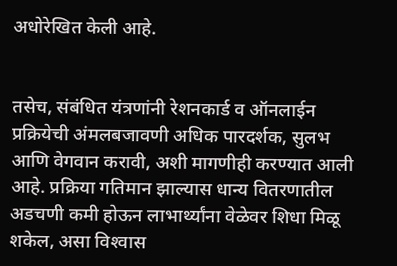अधोरेखित केली आहे.


तसेच, संबंधित यंत्रणांनी रेशनकार्ड व ऑनलाईन प्रक्रियेची अंमलबजावणी अधिक पारदर्शक, सुलभ आणि वेगवान करावी, अशी मागणीही करण्यात आली आहे. प्रक्रिया गतिमान झाल्यास धान्य वितरणातील अडचणी कमी होऊन लाभार्थ्यांना वेळेवर शिधा मिळू शकेल, असा विश्‍वास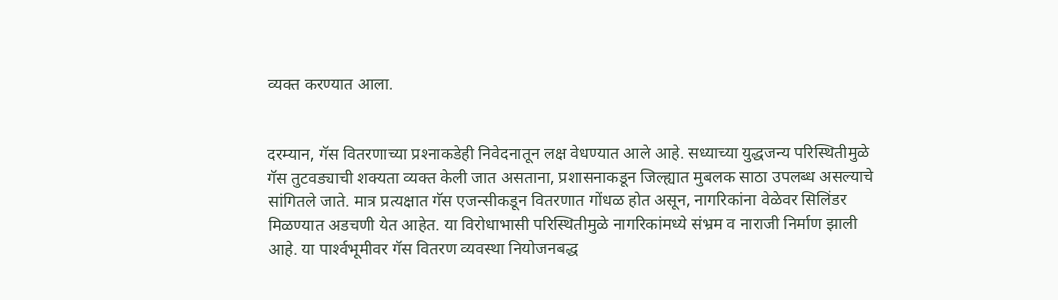व्यक्त करण्यात आला.


दरम्यान, गॅस वितरणाच्या प्रश्‍नाकडेही निवेदनातून लक्ष वेधण्यात आले आहे. सध्याच्या युद्धजन्य परिस्थितीमुळे गॅस तुटवड्याची शक्यता व्यक्त केली जात असताना, प्रशासनाकडून जिल्ह्यात मुबलक साठा उपलब्ध असल्याचे सांगितले जाते. मात्र प्रत्यक्षात गॅस एजन्सीकडून वितरणात गोंधळ होत असून, नागरिकांना वेळेवर सिलिंडर मिळण्यात अडचणी येत आहेत. या विरोधाभासी परिस्थितीमुळे नागरिकांमध्ये संभ्रम व नाराजी निर्माण झाली आहे. या पार्श्‍वभूमीवर गॅस वितरण व्यवस्था नियोजनबद्ध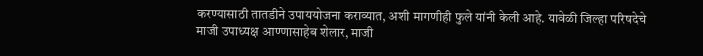करण्यासाठी तातडीने उपाययोजना कराव्यात, अशी मागणीही फुले यांनी केली आहे. यावेळी जिल्हा परिषदेचे माजी उपाध्यक्ष आण्णासाहेब शेलार, माजी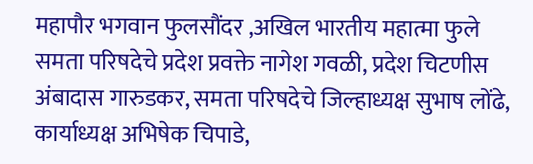महापौर भगवान फुलसौंदर ,अखिल भारतीय महात्मा फुले समता परिषदेचे प्रदेश प्रवक्ते नागेश गवळी, प्रदेश चिटणीस अंबादास गारुडकर, समता परिषदेचे जिल्हाध्यक्ष सुभाष लोंढे, कार्याध्यक्ष अभिषेक चिपाडे,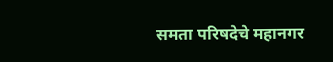समता परिषदेचे महानगर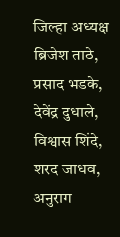जिल्हा अध्यक्ष ब्रिजेश ताठे, प्रसाद भडके, देवेंद्र दुधाले, विश्वास शिंदे, शरद जाधव, अनुराग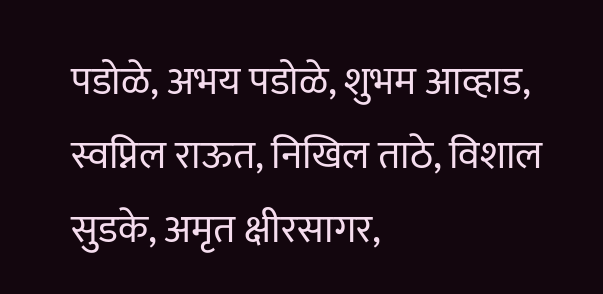पडोळे, अभय पडोळे, शुभम आव्हाड, स्वप्निल राऊत, निखिल ताठे, विशाल सुडके, अमृत क्षीरसागर,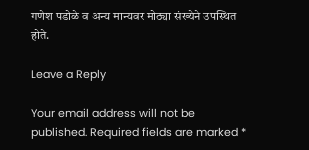गणेश पडोळे व अन्य मान्यवर मोठ्या संख्येने उपस्थित होते.

Leave a Reply

Your email address will not be published. Required fields are marked *